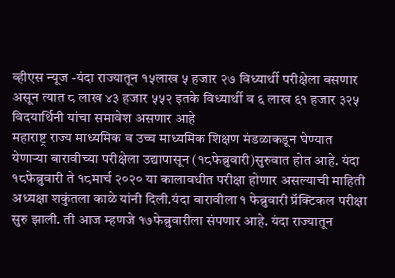व्हीएस न्यूज -यंदा राज्यातून १५लाख ५ हजार २७ विध्यार्थी परीक्षेला बसणार असून त्यात ८ लाख ४३ हजार ५५२ इतके विध्यार्थी व ६ लाख ६१ हजार ३२५
विदयार्थिनी यांचा समावेश असणार आहे
महाराष्ट्र राज्य माध्यमिक व उच्च माध्यमिक शिक्षण मंडळाकडून घेण्यात येणाऱ्या बारावीच्या परीक्षेला उद्यापासून (१८फेब्रुवारी)सुरुवात होत आहे. यंदा १८फेब्रुवारी ते १८मार्च २०२० या कालावधीत परीक्षा होणार असल्याची माहिती अध्यक्षा शकुंतला काळे यांनी दिली.यंदा बारावीला १ फेब्रुवारी प्रॅक्टिकल परीक्षा सुरु झाली. ती आज म्हणजे १७फेब्रुवारीला संपणार आहे. यंदा राज्यातून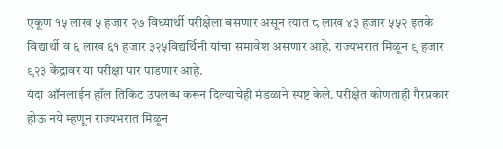एकूण १५ लाख ५ हजार २७ विध्यार्थी परीक्षेला बसणार असून त्यात ८ लाख ४३ हजार ५५२ इतके विद्यार्थी व ६ लाख ६१ हजार ३२५विद्यर्थिनी यांचा समावेश असणार आहे. राज्यभरात मिळून ९ हजार ९२३ केंद्रावर या परीक्षा पार पाडणार आहे.
यंदा ऑनलाईन हॉल तिकिट उपलब्ध करून दिल्याचेही मंडळाने स्पष्ट केले. परीक्षेत कोणताही गैरप्रकार होऊ नये म्हणून राज्यभरात मिळून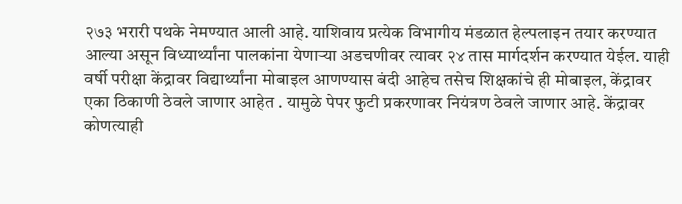२७३ भरारी पथके नेमण्यात आली आहे. याशिवाय प्रत्येक विभागीय मंडळात हेल्पलाइन तयार करण्यात आल्या असून विध्यार्थ्यांना पालकांना येणाऱ्या अडचणीवर त्यावर २४ तास मार्गदर्शन करण्यात येईल. याही वर्षी परीक्षा केंद्रावर विद्यार्थ्यांना मोबाइल आणण्यास बंदी आहेच तसेच शिक्षकांचे ही मोबाइल, केंद्रावर एका ठिकाणी ठेवले जाणार आहेत . यामुळे पेपर फुटी प्रकरणावर नियंत्रण ठेवले जाणार आहे. केंद्रावर कोणत्याही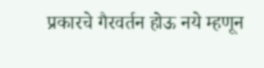प्रकारचे गैरवर्तन होऊ नये म्हणून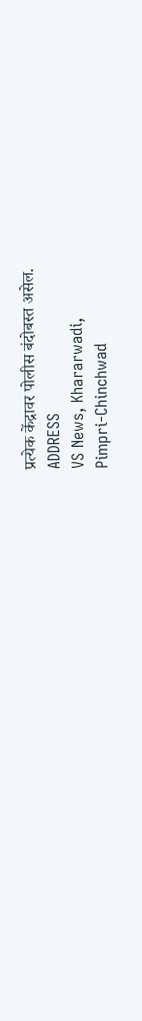प्रत्येक केंद्रावर पोलीस बंदोबस्त असेल.
ADDRESS
VS News, Khararwadi,
Pimpri-Chinchwad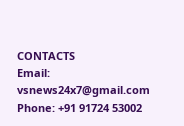CONTACTS
Email: vsnews24x7@gmail.com
Phone: +91 91724 53002